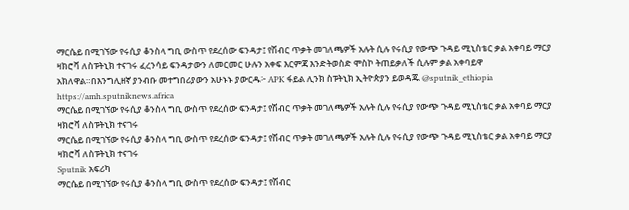ማርሴይ በሚገኘው የሩሲያ ቆንስላ ግቢ ውስጥ የደረሰው ፍንዳታ፤ የሽብር ጥቃት መገለጫዎች አሉት ሲሉ የሩሲያ የውጭ ጉዳይ ሚኒስቴር ቃል አቀባይ ማርያ ዛክሮቫ ለስፑትኒክ ተናገሩ ፈረንሳይ ፍንዳታውን ለመርመር ሁሉን አቀፍ እርምጃ እንድትወስድ ሞስኮ ትጠይቃለች ሲሉም ቃል አቀባይዋ አክለዋል።በእንግሊዘኛ ያንብቡ መተግበሪያውን አሁኑኑ ያውርዱ፦ APK ፋይል ሊንክ ስፑትኒክ ኢትዮጵያን ይወዳጁ @sputnik_ethiopia
https://amh.sputniknews.africa
ማርሴይ በሚገኘው የሩሲያ ቆንስላ ግቢ ውስጥ የደረሰው ፍንዳታ፤ የሽብር ጥቃት መገለጫዎች አሉት ሲሉ የሩሲያ የውጭ ጉዳይ ሚኒስቴር ቃል አቀባይ ማርያ ዛክሮቫ ለስፑትኒክ ተናገሩ
ማርሴይ በሚገኘው የሩሲያ ቆንስላ ግቢ ውስጥ የደረሰው ፍንዳታ፤ የሽብር ጥቃት መገለጫዎች አሉት ሲሉ የሩሲያ የውጭ ጉዳይ ሚኒስቴር ቃል አቀባይ ማርያ ዛክሮቫ ለስፑትኒክ ተናገሩ
Sputnik አፍሪካ
ማርሴይ በሚገኘው የሩሲያ ቆንስላ ግቢ ውስጥ የደረሰው ፍንዳታ፤ የሽብር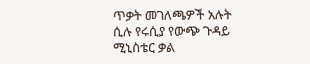ጥቃት መገለጫዎች አሉት ሲሉ የሩሲያ የውጭ ጉዳይ ሚኒስቴር ቃል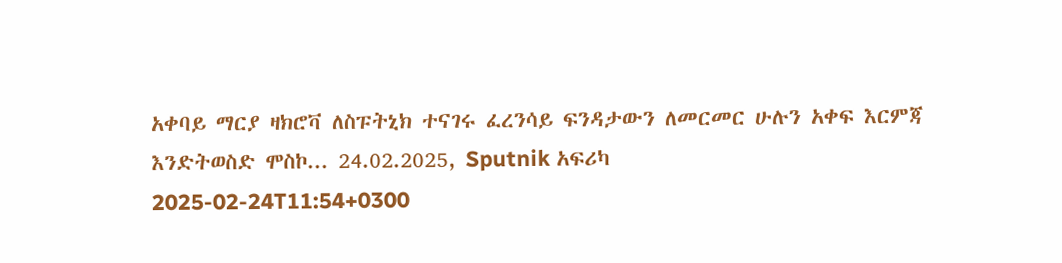አቀባይ ማርያ ዛክሮቫ ለስፑትኒክ ተናገሩ ፈረንሳይ ፍንዳታውን ለመርመር ሁሉን አቀፍ እርምጃ እንድትወስድ ሞስኮ... 24.02.2025, Sputnik አፍሪካ
2025-02-24T11:54+0300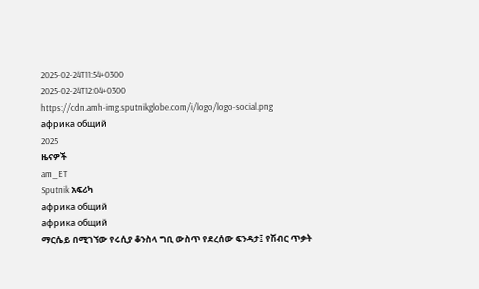2025-02-24T11:54+0300
2025-02-24T12:04+0300
https://cdn.amh-img.sputnikglobe.com/i/logo/logo-social.png
африка общий
2025
ዜናዎች
am_ET
Sputnik አፍሪካ
африка общий
африка общий
ማርሴይ በሚገኘው የሩሲያ ቆንስላ ግቢ ውስጥ የደረሰው ፍንዳታ፤ የሽብር ጥቃት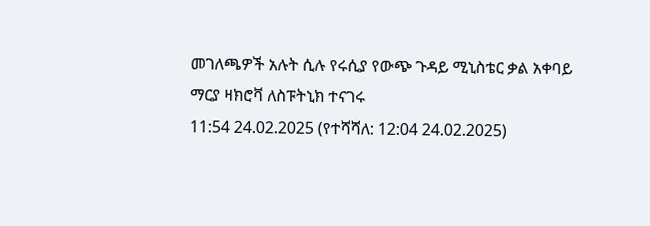መገለጫዎች አሉት ሲሉ የሩሲያ የውጭ ጉዳይ ሚኒስቴር ቃል አቀባይ ማርያ ዛክሮቫ ለስፑትኒክ ተናገሩ
11:54 24.02.2025 (የተሻሻለ: 12:04 24.02.2025)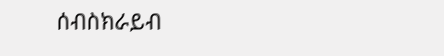ሰብስክራይብ